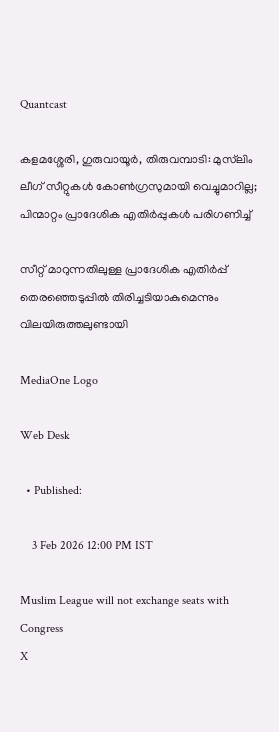Quantcast

കളമശ്ശേരി, ഗുരുവായൂര്‍, തിരുവമ്പാടി: മുസ്‌ലിം ലീഗ് സീറ്റുകള്‍ കോണ്‍ഗ്രസുമായി വെച്ചുമാറില്ല; പിന്മാറ്റം പ്രാദേശിക എതിര്‍പ്പുകള്‍ പരിഗണിച്ച്

സീറ്റ് മാറുന്നതിലുള്ള പ്രാദേശിക എതിര്‍പ്പ് തെരഞ്ഞെടുപ്പില്‍ തിരിച്ചടിയാകുമെന്നും വിലയിരുത്തലുണ്ടായി

MediaOne Logo

Web Desk

  • Published:

    3 Feb 2026 12:00 PM IST

Muslim League will not exchange seats with Congress
X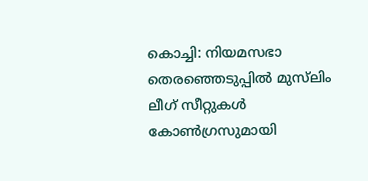കൊച്ചി: നിയമസഭാ തെരഞ്ഞെടുപ്പില്‍ മുസ്‌ലിം ലീഗ് സീറ്റുകള്‍ കോണ്‍ഗ്രസുമായി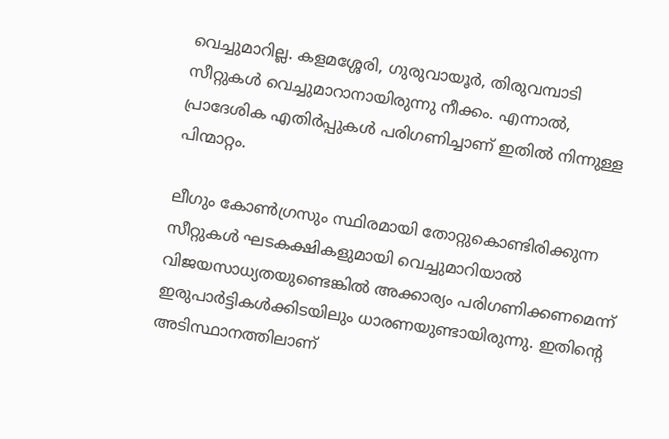വെച്ചുമാറില്ല. കളമശ്ശേരി, ഗുരുവായൂര്‍, തിരുവമ്പാടി സീറ്റുകള്‍ വെച്ചുമാറാനായിരുന്നു നീക്കം. എന്നാല്‍, പ്രാദേശിക എതിര്‍പ്പുകള്‍ പരിഗണിച്ചാണ് ഇതില്‍ നിന്നുള്ള പിന്മാറ്റം.

ലീഗും കോണ്‍ഗ്രസും സ്ഥിരമായി തോറ്റുകൊണ്ടിരിക്കുന്ന സീറ്റുകള്‍ ഘടകക്ഷികളുമായി വെച്ചുമാറിയാല്‍ വിജയസാധ്യതയുണ്ടെങ്കില്‍ അക്കാര്യം പരിഗണിക്കണമെന്ന് ഇരുപാര്‍ട്ടികള്‍ക്കിടയിലും ധാരണയുണ്ടായിരുന്നു. ഇതിന്റെ അടിസ്ഥാനത്തിലാണ്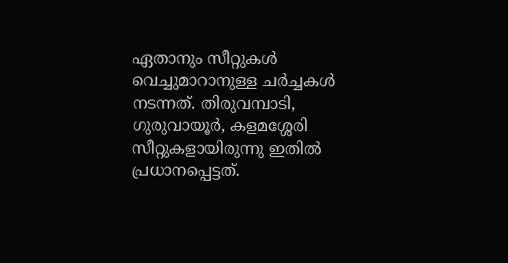ഏതാനും സീറ്റുകള്‍ വെച്ചുമാറാനുള്ള ചര്‍ച്ചകള്‍ നടന്നത്. തിരുവമ്പാടി, ഗുരുവായൂര്‍, കളമശ്ശേരി സീറ്റുകളായിരുന്നു ഇതില്‍ പ്രധാനപ്പെട്ടത്.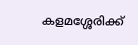കളമശ്ശേരിക്ക്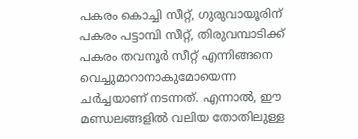പകരം കൊച്ചി സീറ്റ്, ഗുരുവായൂരിന് പകരം പട്ടാമ്പി സീറ്റ്, തിരുവമ്പാടിക്ക് പകരം തവനൂര്‍ സീറ്റ് എന്നിങ്ങനെ വെച്ചുമാറാനാകുമോയെന്ന ചര്‍ച്ചയാണ് നടന്നത്. എന്നാല്‍, ഈ മണ്ഡലങ്ങളില്‍ വലിയ തോതിലുള്ള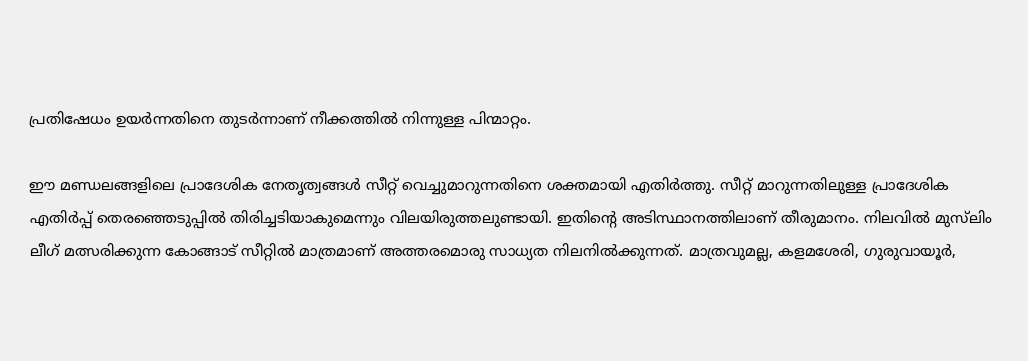പ്രതിഷേധം ഉയര്‍ന്നതിനെ തുടര്‍ന്നാണ് നീക്കത്തില്‍ നിന്നുള്ള പിന്മാറ്റം.

ഈ മണ്ഡലങ്ങളിലെ പ്രാദേശിക നേതൃത്വങ്ങള്‍ സീറ്റ് വെച്ചുമാറുന്നതിനെ ശക്തമായി എതിര്‍ത്തു. സീറ്റ് മാറുന്നതിലുള്ള പ്രാദേശിക എതിര്‍പ്പ് തെരഞ്ഞെടുപ്പില്‍ തിരിച്ചടിയാകുമെന്നും വിലയിരുത്തലുണ്ടായി. ഇതിന്റെ അടിസ്ഥാനത്തിലാണ് തീരുമാനം. നിലവില്‍ മുസ്‌ലിം ലീഗ് മത്സരിക്കുന്ന കോങ്ങാട് സീറ്റില്‍ മാത്രമാണ് അത്തരമൊരു സാധ്യത നിലനില്‍ക്കുന്നത്. മാത്രവുമല്ല, കളമശേരി, ഗുരുവായൂര്‍,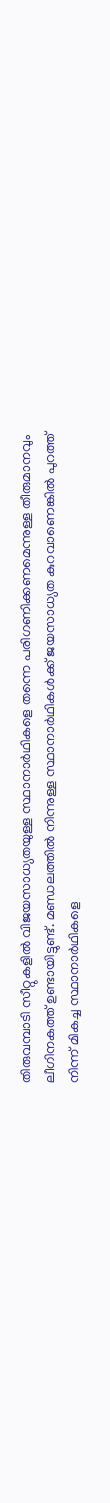തിരുവമ്പാടി സീറ്റുകളില്‍ വിജയസാധ്യതയുള്ള സ്ഥാനാര്‍ഥികളെ തന്നെ പരിഗണിക്കണമെന്നുള്ള തീരുമാനവും ലീഗിനകത്ത് ഉണ്ടായിട്ടുണ്ട്. മണ്ഡലത്തില്‍ നിന്നുള്ള സ്ഥാനാര്‍ഥികള്‍ക്ക് ജയസാധ്യത കുറവാണെങ്കില്‍ പുറത്ത് നിന്ന് മികച്ച സ്ഥാനാര്‍ഥികളെ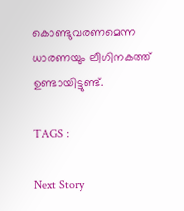കൊണ്ടുവരണമെന്ന ധാരണയും ലീഗിനകത്ത് ഉണ്ടായിട്ടുണ്ട്.

TAGS :

Next Story